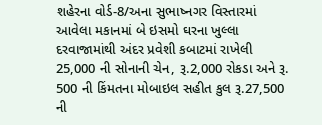શહેરના વોર્ડ-8/અના સુભાષ્નગર વિસ્તારમાં આવેલા મકાનમાં બે ઇસમો ઘરના ખુલ્લા દરવાજામાંથી અંદર પ્રવેશી કબાટમાં રાખેલી 25,000 ની સોનાની ચેન, રૂ.2,000 રોકડા અને રૂ. 500 ની કિંમતના મોબાઇલ સહીત કુલ રૂ.27,500 ની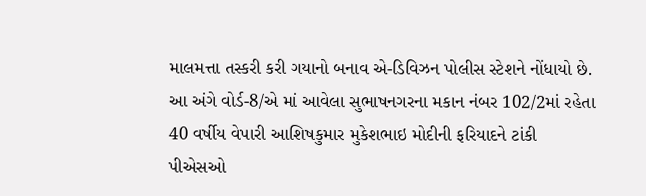માલમત્તા તસ્કરી કરી ગયાનો બનાવ એ-ડિવિઝન પોલીસ સ્ટેશને નોંધાયો છે. આ અંગે વોર્ડ-8/એ માં આવેલા સુભાષનગરના મકાન નંબર 102/2માં રહેતા 40 વર્ષીય વેપારી આશિષકુમાર મુકેશભાઇ મોદીની ફરિયાદને ટાંકી પીએસઓ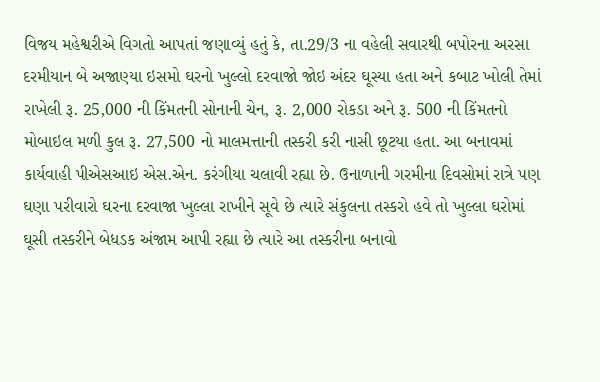વિજય મહેશ્વરીએ વિગતો આપતાં જણાવ્યું હતું કે, તા.29/3 ના વહેલી સવારથી બપોરના અરસા દરમીયાન બે અજાણ્યા ઇસમો ઘરનો ખુલ્લો દરવાજો જોઇ અંદર ઘૂસ્યા હતા અને કબાટ ખોલી તેમાં રાખેલી રૂ. 25,000 ની કિંમતની સોનાની ચેન, રૂ. 2,000 રોકડા અને રૂ. 500 ની કિંમતનો મોબાઇલ મળી કુલ રૂ. 27,500 નો માલમત્તાની તસ્કરી કરી નાસી છૂટયા હતા. આ બનાવમાં કાર્યવાહી પીએસઆઇ એસ.એન. કરંગીયા ચલાવી રહ્યા છે. ઉનાળાની ગરમીના દિવસોમાં રાત્રે પણ ઘણા પરીવારો ઘરના દરવાજા ખુલ્લા રાખીને સૂવે છે ત્યારે સંકુલના તસ્કરો હવે તો ખુલ્લા ઘરોમાં ઘૂસી તસ્કરીને બેધડક અંજામ આપી રહ્યા છે ત્યારે આ તસ્કરીના બનાવો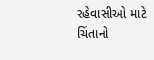રહેવાસીઓ માટે ચિંતાનો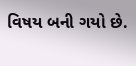વિષય બની ગયો છે.